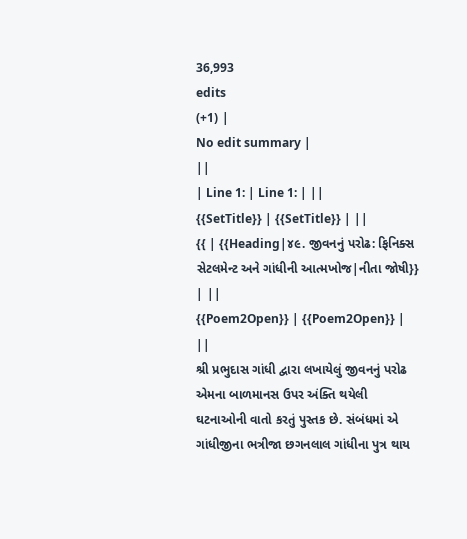36,993
edits
(+1) |
No edit summary |
||
| Line 1: | Line 1: | ||
{{SetTitle}} | {{SetTitle}} | ||
{{ | {{Heading|૪૯. જીવનનું પરોઢ: ફિનિક્સ સેટલમેન્ટ અને ગાંધીની આત્મખોજ|નીતા જોષી}} | ||
{{Poem2Open}} | {{Poem2Open}} | ||
શ્રી પ્રભુદાસ ગાંધી દ્વારા લખાયેલું જીવનનું પરોઢ એમના બાળમાનસ ઉપર અંક્તિ થયેલી ઘટનાઓની વાતો કરતું પુસ્તક છે. સંબંધમાં એ ગાંધીજીના ભત્રીજા છગનલાલ ગાંધીના પુત્ર થાય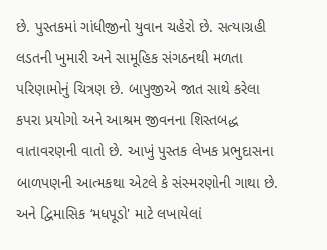છે. પુસ્તકમાં ગાંધીજીનો યુવાન ચહેરો છે. સત્યાગ્રહી લડતની ખુમારી અને સામૂહિક સંગઠનથી મળતા પરિણામોનું ચિત્રણ છે. બાપુજીએ જાત સાથે કરેલા કપરા પ્રયોગો અને આશ્રમ જીવનના શિસ્તબદ્ધ વાતાવરણની વાતો છે. આખું પુસ્તક લેખક પ્રભુદાસના બાળપણની આત્મકથા એટલે કે સંસ્મરણોની ગાથા છે. અને દ્વિમાસિક ‘મધપૂડો' માટે લખાયેલાં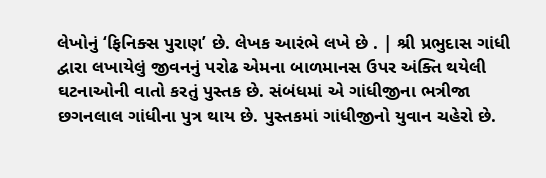લેખોનું ‘ફિનિક્સ પુરાણ’ છે. લેખક આરંભે લખે છે . | શ્રી પ્રભુદાસ ગાંધી દ્વારા લખાયેલું જીવનનું પરોઢ એમના બાળમાનસ ઉપર અંક્તિ થયેલી ઘટનાઓની વાતો કરતું પુસ્તક છે. સંબંધમાં એ ગાંધીજીના ભત્રીજા છગનલાલ ગાંધીના પુત્ર થાય છે. પુસ્તકમાં ગાંધીજીનો યુવાન ચહેરો છે.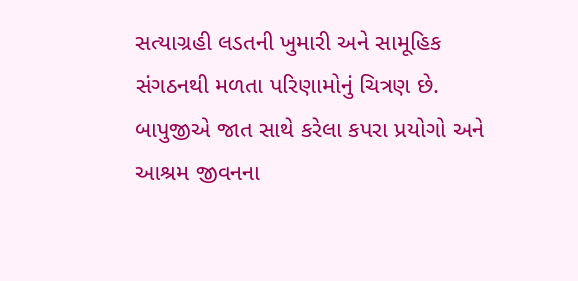સત્યાગ્રહી લડતની ખુમારી અને સામૂહિક સંગઠનથી મળતા પરિણામોનું ચિત્રણ છે. બાપુજીએ જાત સાથે કરેલા કપરા પ્રયોગો અને આશ્રમ જીવનના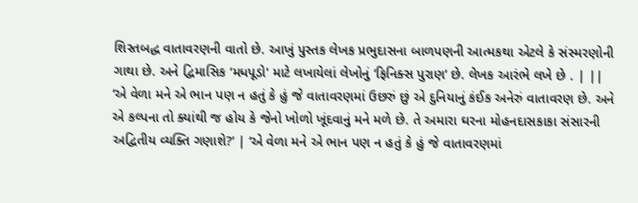શિસ્તબદ્ધ વાતાવરણની વાતો છે. આખું પુસ્તક લેખક પ્રભુદાસના બાળપણની આત્મકથા એટલે કે સંસ્મરણોની ગાથા છે. અને દ્વિમાસિક ‘મધપૂડો' માટે લખાયેલાં લેખોનું ‘ફિનિક્સ પુરાણ’ છે. લેખક આરંભે લખે છે . | ||
‘એ વેળા મને એ ભાન પણ ન હતું કે હું જે વાતાવરણમાં ઉછરું છું એ દુનિયાનું કંઈક અનેરું વાતાવરણ છે. અને એ કલ્પના તો ક્યાંથી જ હોય કે જેનો ખોળો ખૂંદવાનું મને મળે છે. તે અમારા ઘરના મોહનદાસકાકા સંસારની અદ્વિતીય વ્યક્તિ ગણાશે?’ | ‘એ વેળા મને એ ભાન પણ ન હતું કે હું જે વાતાવરણમાં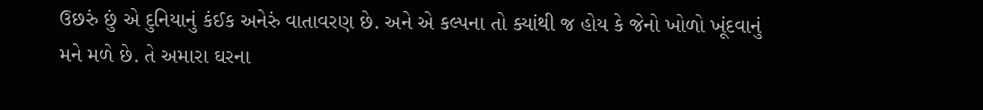ઉછરું છું એ દુનિયાનું કંઈક અનેરું વાતાવરણ છે. અને એ કલ્પના તો ક્યાંથી જ હોય કે જેનો ખોળો ખૂંદવાનું મને મળે છે. તે અમારા ઘરના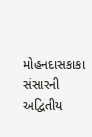મોહનદાસકાકા સંસારની અદ્વિતીય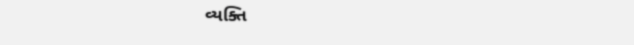વ્યક્તિ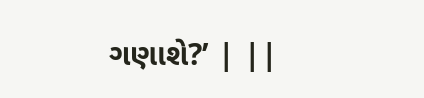ગણાશે?’ | ||